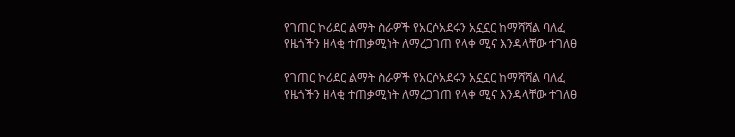የገጠር ኮሪደር ልማት ስራዎች የአርሶአደሩን አኗኗር ከማሻሻል ባለፈ የዜጎችን ዘላቂ ተጠቃሚነት ለማረጋገጠ የላቀ ሚና እንዳላቸው ተገለፀ

የገጠር ኮሪደር ልማት ስራዎች የአርሶአደሩን አኗኗር ከማሻሻል ባለፈ የዜጎችን ዘላቂ ተጠቃሚነት ለማረጋገጠ የላቀ ሚና እንዳላቸው ተገለፀ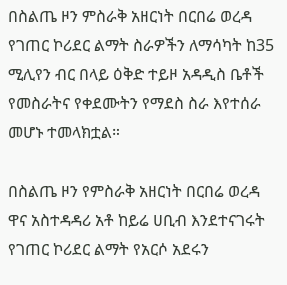በስልጤ ዞን ምስራቅ አዘርነት በርበሬ ወረዳ የገጠር ኮሪደር ልማት ስራዎችን ለማሳካት ከ35 ሚሊየን ብር በላይ ዕቅድ ተይዞ አዳዲስ ቤቶች የመስራትና የቀደሙትን የማደስ ስራ እየተሰራ መሆኑ ተመላክቷል።

በስልጤ ዞን የምስራቅ አዘርነት በርበሬ ወረዳ ዋና አስተዳዳሪ አቶ ከይሬ ሀቢብ እንደተናገሩት የገጠር ኮሪደር ልማት የአርሶ አደሩን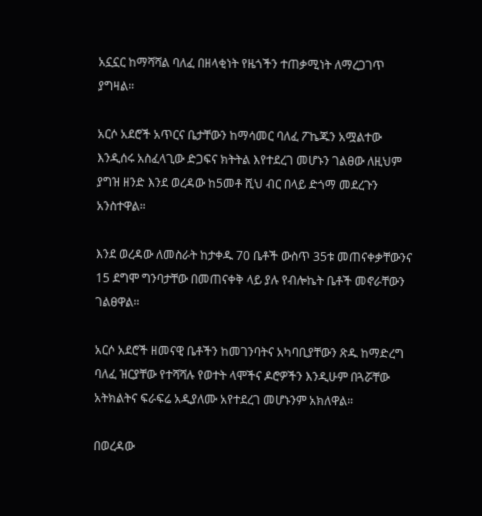አኗኗር ከማሻሻል ባለፈ በዘላቂነት የዜጎችን ተጠቃሚነት ለማረጋገጥ ያግዛል።

አርሶ አደሮች አጥርና ቤታቸውን ከማሳመር ባለፈ ፖኬጁን አሟልተው እንዲሰሩ አስፈላጊው ድጋፍና ክትትል እየተደረገ መሆኑን ገልፀው ለዚህም ያግዝ ዘንድ እንደ ወረዳው ከ5መቶ ሺህ ብር በላይ ድጎማ መደረጉን አንስተዋል።

እንደ ወረዳው ለመስራት ከታቀዱ 70 ቤቶች ውስጥ 35ቱ መጠናቀቃቸውንና 15 ደግሞ ግንባታቸው በመጠናቀቅ ላይ ያሉ የብሎኬት ቤቶች መኖራቸውን ገልፀዋል።

አርሶ አደሮች ዘመናዊ ቤቶችን ከመገንባትና አካባቢያቸውን ጽዱ ከማድረግ ባለፈ ዝርያቸው የተሻሻሉ የወተት ላሞችና ዶሮዎችን እንዲሁም በጓሯቸው አትክልትና ፍራፍሬ አዲያለሙ አየተደረገ መሆኑንም አክለዋል።

በወረዳው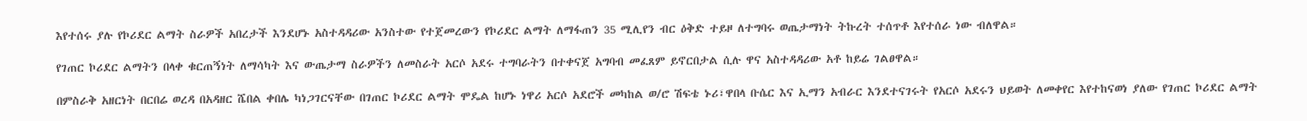እየተሰሩ ያሉ የኮሪደር ልማት ስራዎች አበረታች እንደሆኑ አስተዳዳሪው አንስተው የተጀመረውን የኮሪደር ልማት ለማፋጠን 35 ሚሊየን ብር ዕቅድ ተይዞ ለተግባሩ ወጤታማነት ትኩረት ተሰጥቶ እየተሰራ ነው ብለዋል።

የገጠር ኮሪደር ልማትን በላቀ ቁርጠኝነት ለማሳካት እና ውጤታማ ስራዎችን ለመስራት አርሶ አደሩ ተግባራትን በተቀናጀ አግባብ መፈጸም ይኖርበታል ሲሉ ዋና አስተዳዳሪው አቶ ከይሬ ገልፀዋል።

በምስራቅ አዘርነት በርበሬ ወረዳ በአዳዘር ሼበል ቀበሌ ካነጋገርናቸው በገጠር ኮሪደር ልማት ሞዴል ከሆኑ ነዋሪ አርሶ አደሮች መካከል ወ/ሮ ሽፍቴ ኑሪ፣ዋበላ ቡሴር እና ኢማን አብራር እንደተናገሩት የአርሶ አደሩን ህይወት ለመቀየር እየተከናወነ ያለው የገጠር ኮሪደር ልማት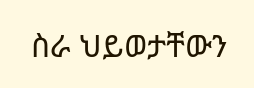ስራ ህይወታቸውን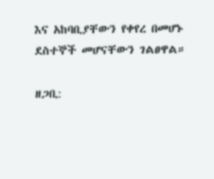እና አከባቢያቸውን የቀየረ በመሆኑ ደስተኞች መሆናቸውን ገልፀዋል።

ዘጋቢ: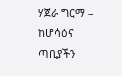ሃጀራ ግርማ – ከሆሳዕና ጣቢያችን